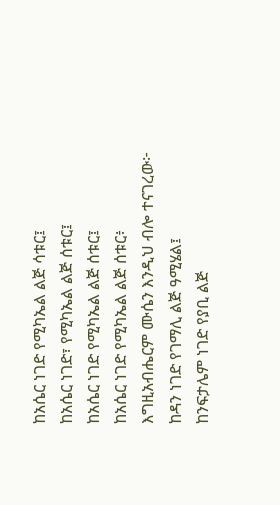ከአሴር ነገድ የሚካኤል ልጅ ሳቱር፤
ከአሴር ነገድ፣ የሚካኤል ልጅ ሰቱር፤
ከአሴር ነገድ የሚካኤል ልጅ ሰቱር፤
ከአሴር ነገድ የሚካኤል ልጅ ሰቱር፥
እግዚአብሔርም ሙሴን እንዲህ ብሎ ተናገረው፦
ከዳን ነገድ የገማሊ ልጅ ዓሚሄል፤
ከንፍታሌም ነገድ የያቢ ልጅ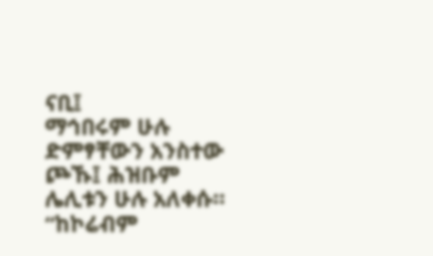ናቢ፤
ማኅበሩም ሁሉ ድምፃቸውን አንስተው ጮኹ፤ ሕዝቡም ሌሊቱን ሁሉ አለቀሱ።
“ከኮሬብም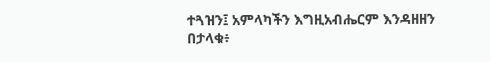ተጓዝን፤ አምላካችን እግዚአብሔርም እንዳዘዘን በታላቁ፥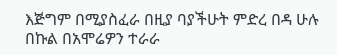እጅግም በሚያስፈራ በዚያ ባያችሁት ምድረ በዳ ሁሉ በኩል በአሞሬዎን ተራራ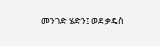መንገድ ሄድን፤ ወደ ቃዴስ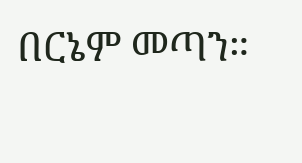በርኔም መጣን።